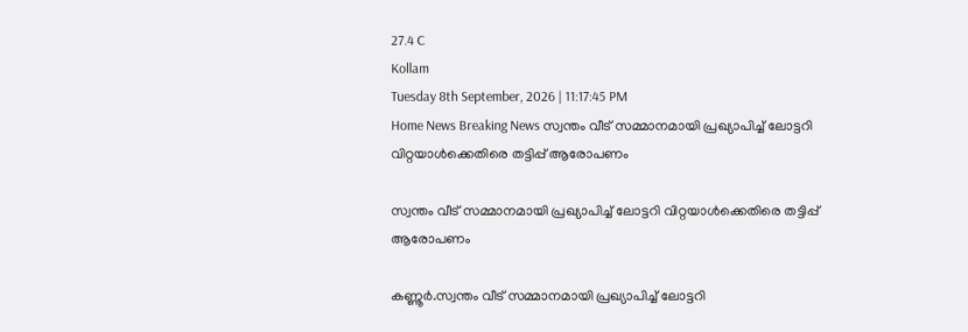27.4 C
Kollam
Tuesday 8th September, 2026 | 11:17:45 PM
Home News Breaking News സ്വന്തം വീട് സമ്മാനമായി പ്രഖ്യാപിച്ച് ലോട്ടറി വിറ്റയാൾക്കെതിരെ തട്ടിപ്പ് ആരോപണം

സ്വന്തം വീട് സമ്മാനമായി പ്രഖ്യാപിച്ച് ലോട്ടറി വിറ്റയാൾക്കെതിരെ തട്ടിപ്പ് ആരോപണം

കണ്ണൂർ.സ്വന്തം വീട് സമ്മാനമായി പ്രഖ്യാപിച്ച് ലോട്ടറി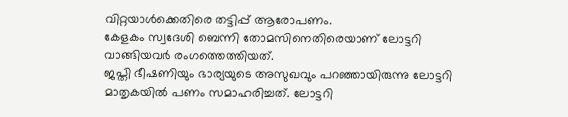വിറ്റയാൾക്കെതിരെ തട്ടിപ്പ് ആരോപണം.
കേളകം സ്വദേശി ബെന്നി തോമസിനെതിരെയാണ് ലോട്ടറി വാങ്ങിയവർ രംഗത്തെത്തിയത്.
ജപ്തി ഭീഷണിയും ഭാര്യയുടെ അസുഖവും പറഞ്ഞായിരുന്നു ലോട്ടറി മാതൃകയിൽ പണം സമാഹരിച്ചത്. ലോട്ടറി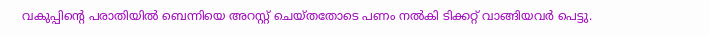വകുപ്പിന്റെ പരാതിയിൽ ബെന്നിയെ അറസ്റ്റ് ചെയ്തതോടെ പണം നൽകി ടിക്കറ്റ് വാങ്ങിയവർ പെട്ടു.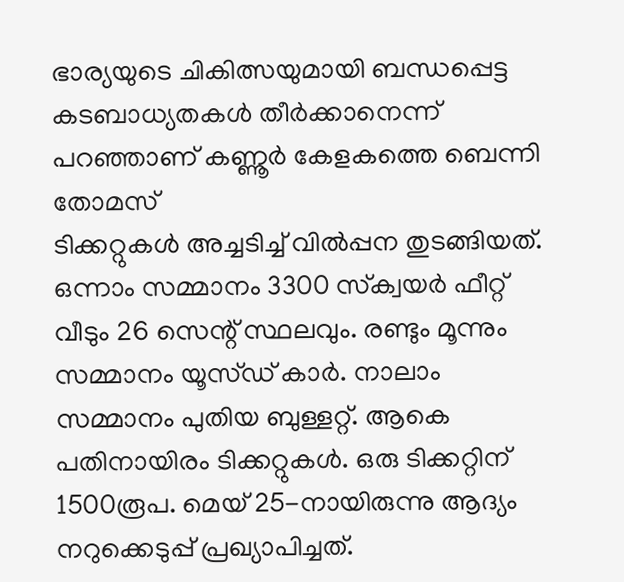ഭാര്യയുടെ ചികിത്സയുമായി ബന്ധപ്പെട്ട കടബാധ്യതകൾ തീർക്കാനെന്ന് പറഞ്ഞാണ് കണ്ണൂർ കേളകത്തെ ബെന്നി തോമസ്
ടിക്കറ്റുകൾ അച്ചടിച്ച് വിൽപ്പന തുടങ്ങിയത്.
ഒന്നാം സമ്മാനം 3300 സ്‌ക്വയർ ഫീറ്റ് വീടും 26 സെന്റ് സ്ഥലവും. രണ്ടും മൂന്നും സമ്മാനം യൂസ്ഡ് കാർ. നാലാം സമ്മാനം പുതിയ ബുള്ളറ്റ്. ആകെ പതിനായിരം ടിക്കറ്റുകൾ. ഒരു ടിക്കറ്റിന് 1500രൂപ. മെയ് 25-നായിരുന്നു ആദ്യം നറുക്കെടുപ്പ് പ്രഖ്യാപിച്ചത്.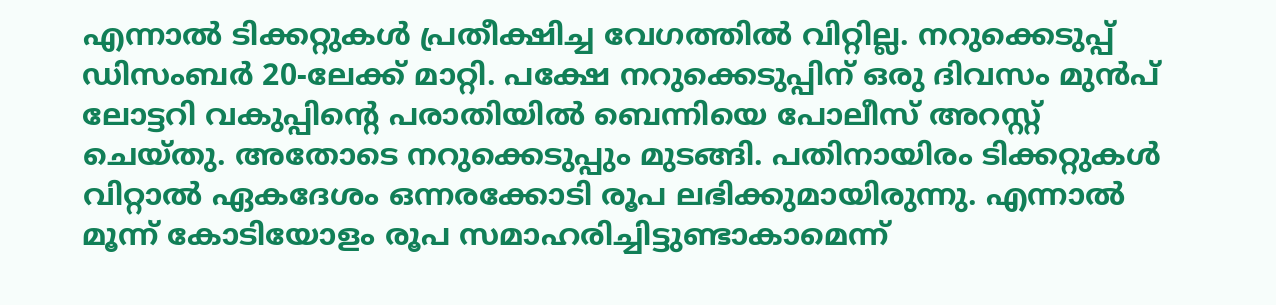എന്നാൽ ടിക്കറ്റുകൾ പ്രതീക്ഷിച്ച വേഗത്തിൽ വിറ്റില്ല. നറുക്കെടുപ്പ് ഡിസംബർ 20-ലേക്ക് മാറ്റി. പക്ഷേ നറുക്കെടുപ്പിന് ഒരു ദിവസം മുൻപ് ലോട്ടറി വകുപ്പിന്റെ പരാതിയിൽ ബെന്നിയെ പോലീസ് അറസ്റ്റ് ചെയ്തു. അതോടെ നറുക്കെടുപ്പും മുടങ്ങി. പതിനായിരം ടിക്കറ്റുകൾ വിറ്റാൽ ഏകദേശം ഒന്നരക്കോടി രൂപ ലഭിക്കുമായിരുന്നു. എന്നാൽ മൂന്ന് കോടിയോളം രൂപ സമാഹരിച്ചിട്ടുണ്ടാകാമെന്ന്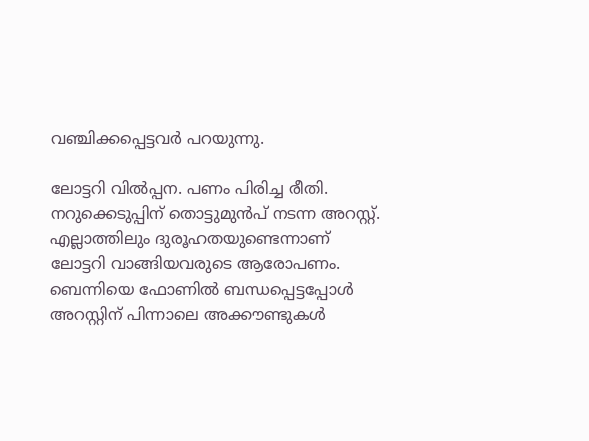വഞ്ചിക്കപ്പെട്ടവർ പറയുന്നു.

ലോട്ടറി വിൽപ്പന. പണം പിരിച്ച രീതി. നറുക്കെടുപ്പിന് തൊട്ടുമുൻപ് നടന്ന അറസ്റ്റ്.
എല്ലാത്തിലും ദുരൂഹതയുണ്ടെന്നാണ്
ലോട്ടറി വാങ്ങിയവരുടെ ആരോപണം. ബെന്നിയെ ഫോണിൽ ബന്ധപ്പെട്ടപ്പോൾ
അറസ്റ്റിന് പിന്നാലെ അക്കൗണ്ടുകൾ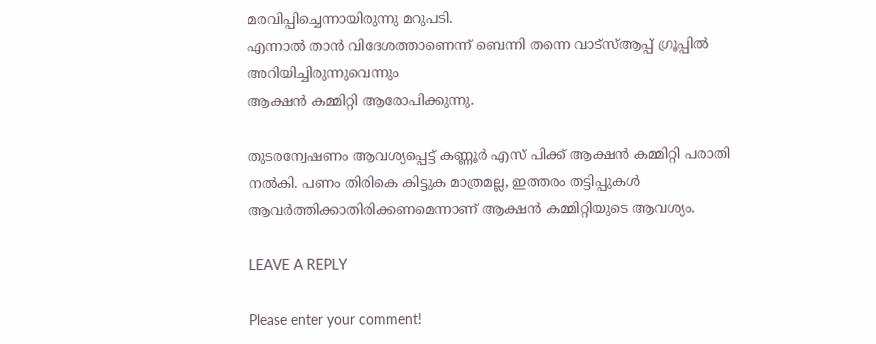മരവിപ്പിച്ചെന്നായിരുന്നു മറുപടി.
എന്നാൽ താൻ വിദേശത്താണെന്ന് ബെന്നി തന്നെ വാട്സ്ആപ്പ് ഗ്രൂപ്പിൽ അറിയിച്ചിരുന്നുവെന്നും
ആക്ഷൻ കമ്മിറ്റി ആരോപിക്കുന്നു.

തുടരന്വേഷണം ആവശ്യപ്പെട്ട് കണ്ണൂർ എസ് പിക്ക് ആക്ഷൻ കമ്മിറ്റി പരാതി നൽകി. പണം തിരികെ കിട്ടുക മാത്രമല്ല, ഇത്തരം തട്ടിപ്പുകൾ ആവർത്തിക്കാതിരിക്കണമെന്നാണ് ആക്ഷൻ കമ്മിറ്റിയുടെ ആവശ്യം.

LEAVE A REPLY

Please enter your comment!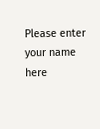Please enter your name here